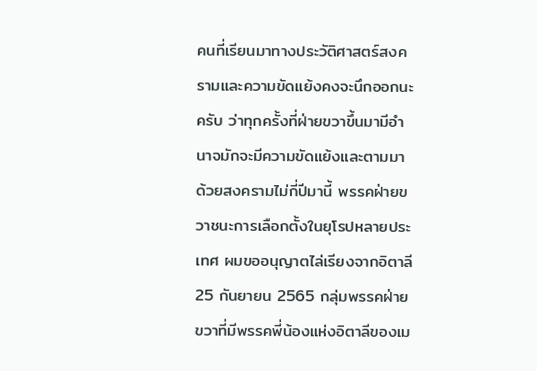คนที่เรียนมาทางประวัติศาสตร์สงครามและความขัดแย้งคงจะนึกออกนะครับ ว่าทุกครั้งที่ฝ่ายขวาขึ้นมามีอำนาจมักจะมีความขัดแย้งและตามมาด้วยสงครามไม่กี่ปีมานี้ พรรคฝ่ายขวาชนะการเลือกตั้งในยุโรปหลายประเทศ ผมขออนุญาตไล่เรียงจากอิตาลี 25 กันยายน 2565 กลุ่มพรรคฝ่ายขวาที่มีพรรคพี่น้องแห่งอิตาลีของเม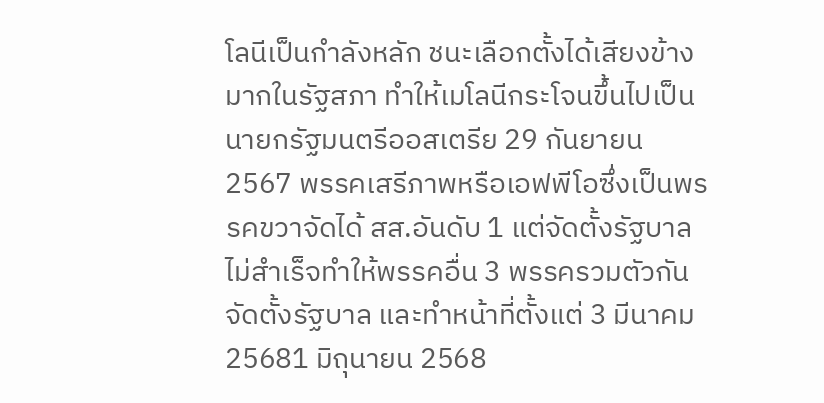โลนีเป็นกำลังหลัก ชนะเลือกตั้งได้เสียงข้างมากในรัฐสภา ทำให้เมโลนีกระโจนขึ้นไปเป็นนายกรัฐมนตรีออสเตรีย 29 กันยายน 2567 พรรคเสรีภาพหรือเอฟพีโอซึ่งเป็นพรรคขวาจัดได้ สส.อันดับ 1 แต่จัดตั้งรัฐบาลไม่สำเร็จทำให้พรรคอื่น 3 พรรครวมตัวกันจัดตั้งรัฐบาล และทำหน้าที่ตั้งแต่ 3 มีนาคม 25681 มิถุนายน 2568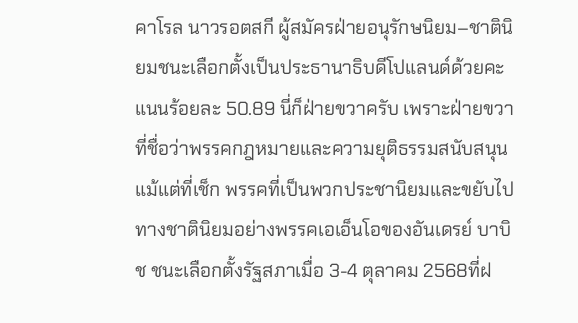คาโรล นาวรอตสกี ผู้สมัครฝ่ายอนุรักษนิยม–ชาตินิยมชนะเลือกตั้งเป็นประธานาธิบดีโปแลนด์ด้วยคะแนนร้อยละ 50.89 นี่ก็ฝ่ายขวาครับ เพราะฝ่ายขวาที่ชื่อว่าพรรคกฎหมายและความยุติธรรมสนับสนุนแม้แต่ที่เช็ก พรรคที่เป็นพวกประชานิยมและขยับไปทางชาตินิยมอย่างพรรคเอเอ็นโอของอันเดรย์ บาบิช ชนะเลือกตั้งรัฐสภาเมื่อ 3-4 ตุลาคม 2568ที่ฝ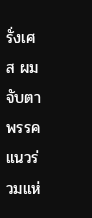รั่งเศส ผมจับตาพรรคแนวร่วมแห่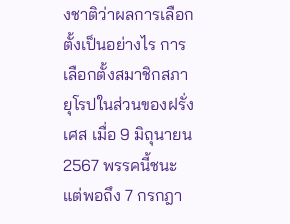งชาติว่าผลการเลือกตั้งเป็นอย่างไร การเลือกตั้งสมาชิกสภายุโรปในส่วนของฝรั่งเศส เมื่อ 9 มิถุนายน 2567 พรรคนี้ชนะ แต่พอถึง 7 กรกฎา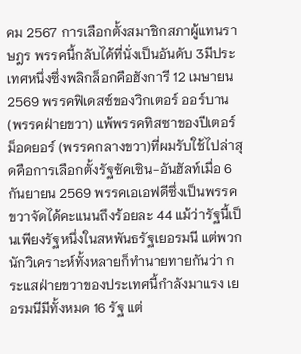คม 2567 การเลือกตั้งสมาชิกสภาผู้แทนราษฎร พรรคนี้กลับได้ที่นั่งเป็นอันดับ 3มีประเทศหนึ่งซึ่งพลิกล็อกคือฮังการี 12 เมษายน 2569 พรรคฟิเดสซ์ของวิกเตอร์ ออร์บาน (พรรคฝ่ายขวา) แพ้พรรคทิสซาของปีเตอร์ ม็อดยอร์ (พรรคกลางขวา)ที่ผมรับใช้ไปล่าสุดคือการเลือกตั้งรัฐซัคเซิน-อันฮัลท์เมื่อ 6 กันยายน 2569 พรรคเอเอฟดีซึ่งเป็นพรรคขวาจัดได้คะแนนถึงร้อยละ 44 แม้ว่ารัฐนี้เป็นเพียงรัฐหนึ่งในสหพันธรัฐเยอรมนี แต่พวกนักวิเคราะห์ทั้งหลายก็ทำนายทายกันว่า กระแสฝ่ายขวาของประเทศนี้กำลังมาแรง เยอรมนีมีทั้งหมด 16 รัฐ แต่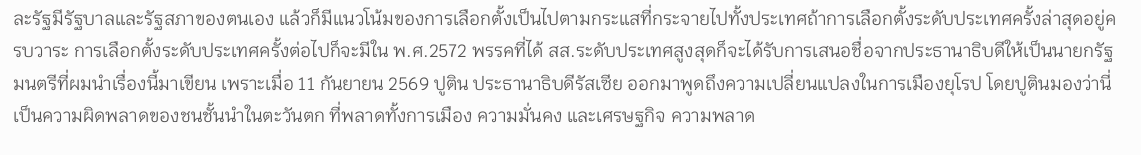ละรัฐมีรัฐบาลและรัฐสภาของตนเอง แล้วก็มีแนวโน้มของการเลือกตั้งเป็นไปตามกระแสที่กระจายไปทั้งประเทศถ้าการเลือกตั้งระดับประเทศครั้งล่าสุดอยู่ครบวาระ การเลือกตั้งระดับประเทศครั้งต่อไปก็จะมีใน พ.ศ.2572 พรรคที่ได้ สส.ระดับประเทศสูงสุดก็จะได้รับการเสนอชื่อจากประธานาธิบดีให้เป็นนายกรัฐมนตรีที่ผมนำเรื่องนี้มาเขียน เพราะเมื่อ 11 กันยายน 2569 ปูติน ประธานาธิบดีรัสเซีย ออกมาพูดถึงความเปลี่ยนแปลงในการเมืองยุโรป โดยปูตินมองว่านี่เป็นความผิดพลาดของชนชั้นนำในตะวันตก ที่พลาดทั้งการเมือง ความมั่นคง และเศรษฐกิจ ความพลาด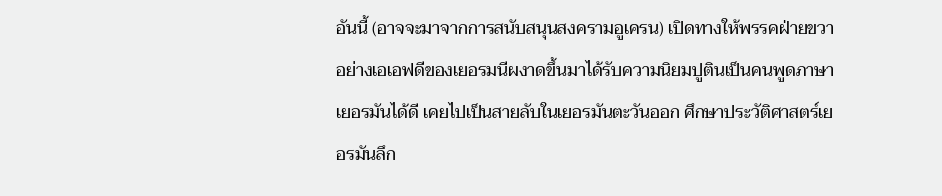อันนี้ (อาจจะมาจากการสนับสนุนสงครามอูเครน) เปิดทางให้พรรคฝ่ายขวาอย่างเอเอฟดีของเยอรมนีผงาดขึ้นมาได้รับความนิยมปูตินเป็นคนพูดภาษาเยอรมันได้ดี เคยไปเป็นสายลับในเยอรมันตะวันออก ศึกษาประวัติศาสตร์เยอรมันลึก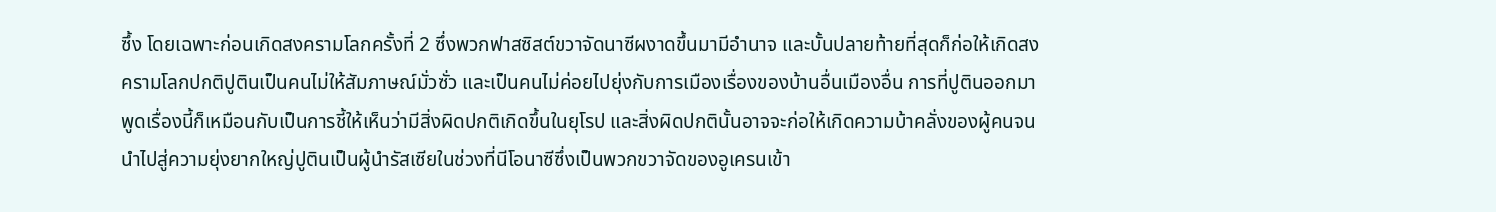ซึ้ง โดยเฉพาะก่อนเกิดสงครามโลกครั้งที่ 2 ซึ่งพวกฟาสซิสต์ขวาจัดนาซีผงาดขึ้นมามีอำนาจ และบั้นปลายท้ายที่สุดก็ก่อให้เกิดสงครามโลกปกติปูตินเป็นคนไม่ให้สัมภาษณ์มั่วซั่ว และเป็นคนไม่ค่อยไปยุ่งกับการเมืองเรื่องของบ้านอื่นเมืองอื่น การที่ปูตินออกมาพูดเรื่องนี้ก็เหมือนกับเป็นการชี้ให้เห็นว่ามีสิ่งผิดปกติเกิดขึ้นในยุโรป และสิ่งผิดปกตินั้นอาจจะก่อให้เกิดความบ้าคลั่งของผู้คนจนนำไปสู่ความยุ่งยากใหญ่ปูตินเป็นผู้นำรัสเซียในช่วงที่นีโอนาซีซึ่งเป็นพวกขวาจัดของอูเครนเข้า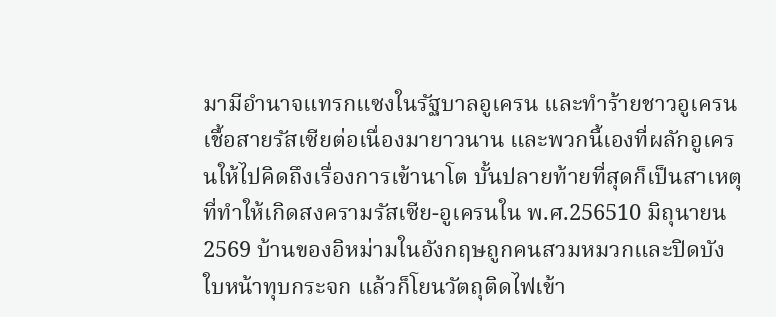มามีอำนาจแทรกแซงในรัฐบาลอูเครน และทำร้ายชาวอูเครนเชื้อสายรัสเซียต่อเนื่องมายาวนาน และพวกนี้เองที่ผลักอูเครนให้ไปคิดถึงเรื่องการเข้านาโต บั้นปลายท้ายที่สุดก็เป็นสาเหตุที่ทำให้เกิดสงครามรัสเซีย-อูเครนใน พ.ศ.256510 มิถุนายน 2569 บ้านของอิหม่ามในอังกฤษถูกคนสวมหมวกและปิดบังใบหน้าทุบกระจก แล้วก็โยนวัตถุติดไฟเข้า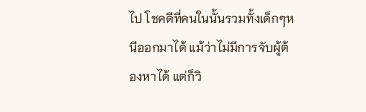ไป โชคดีที่คนในนั้นรวมทั้งเด็กๆหนีออกมาได้ แม้ว่าไม่มีการจับผู้ต้องหาได้ แต่ก็วิ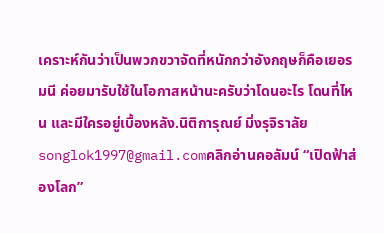เคราะห์กันว่าเป็นพวกขวาจัดที่หนักกว่าอังกฤษก็คือเยอรมนี ค่อยมารับใช้ในโอกาสหน้านะครับว่าโดนอะไร โดนที่ไหน และมีใครอยู่เบื้องหลัง.นิติการุณย์ มิ่งรุจิราลัยsonglok1997@gmail.comคลิกอ่านคอลัมน์ “เปิดฟ้าส่องโลก”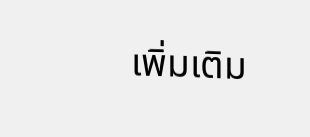เพิ่มเติม